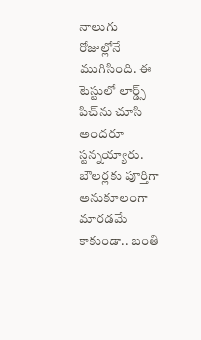నాలుగు రోజుల్లోనే ముగిసింది. ఈ టెస్టులో లార్డ్స్ పిచ్‌ను చూసి అందరూ స్టన్నయ్యారు. బౌలర్లకు పూర్తిగా అనుకూలంగా మారడమే కాకుండా.. బంతి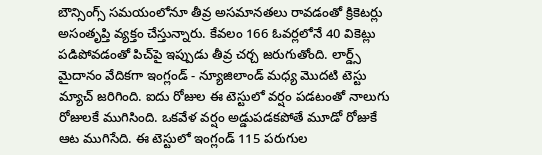బౌన్సింగ్స్ సమయంలోనూ తీవ్ర అసమానతలు రావడంతో క్రికెటర్లు అసంతృప్తి వ్యక్తం చేస్తున్నారు. కేవలం 166 ఓవర్లలోనే 40 వికెట్లు పడిపోవడంతో పిచ్‌పై ఇప్పుడు తీవ్ర చర్చ జరుగుతోంది. లార్డ్స్ మైదానం వేదికగా ఇంగ్లండ్ - న్యూజిలాండ్ మధ్య మొదటి టెస్టు మ్యాచ్ జరిగింది. ఐదు రోజుల ఈ టెస్టులో వర్షం పడటంతో నాలుగు రోజులకే ముగిసింది. ఒకవేళ వర్షం అడ్డుపడకపోతే మూడో రోజుకే ఆట ముగిసేది. ఈ టెస్టులో ఇంగ్లండ్ 115 పరుగుల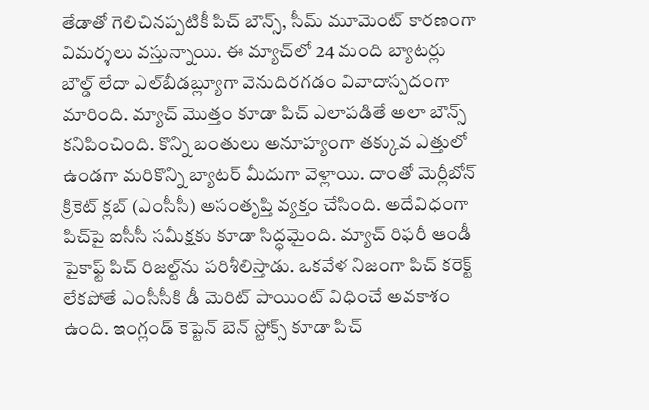తేడాతో గెలిచినప్పటికీ పిచ్ బౌన్స్, సీమ్ మూమెంట్ కారణంగా విమర్శలు వస్తున్నాయి. ఈ మ్యాచ్‌లో 24 మంది బ్యాటర్లు బౌల్డ్ లేదా ఎల్‌బీడబ్ల్యూగా వెనుదిరగడం వివాదాస్పదంగా మారింది. మ్యాచ్ మొత్తం కూడా పిచ్ ఎలాపడితే అలా బౌన్స్ కనిపించింది. కొన్ని బంతులు అనూహ్యంగా తక్కువ ఎత్తులో ఉండగా మరికొన్ని బ్యాటర్ మీదుగా వెళ్లాయి. దాంతో మెర్లీబోన్ క్రికెట్ క్లబ్ (ఎంసీసీ) అసంతృప్తి వ్యక్తం చేసింది. అదేవిధంగా పిచ్‌పై ఐసీసీ సమీక్షకు కూడా సిద్ధమైంది. మ్యాచ్ రిఫరీ ఆండీ పైకాఫ్ట్ పిచ్ రిజల్ట్‌ను పరిశీలిస్తాడు. ఒకవేళ నిజంగా పిచ్ కరెక్ట్ లేకపోతే ఎంసీసీకి డీ మెరిట్ పాయింట్ విధించే అవకాశం ఉంది. ఇంగ్లండ్ కెప్టెన్ బెన్ స్టోక్స్ కూడా పిచ్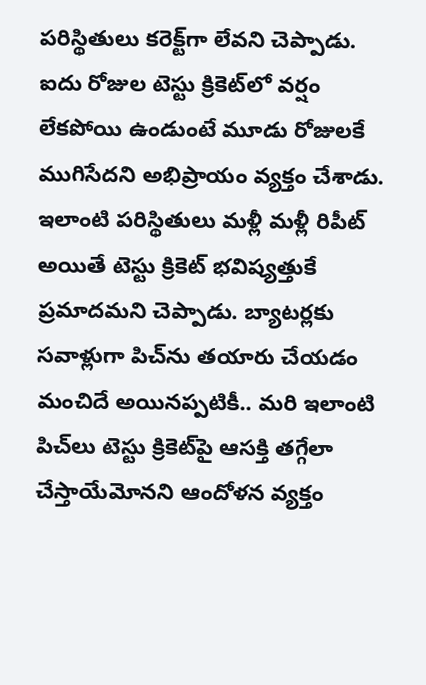పరిస్థితులు కరెక్ట్‌గా లేవని చెప్పాడు. ఐదు రోజుల టెస్టు క్రికెట్‌లో వర్షం లేకపోయి ఉండుంటే మూడు రోజులకే ముగిసేదని అభిప్రాయం వ్యక్తం చేశాడు. ఇలాంటి పరిస్థితులు మళ్లీ మళ్లీ రిపీట్ అయితే టెస్టు క్రికెట్ భవిష్యత్తుకే ప్రమాదమని చెప్పాడు. బ్యాటర్లకు సవాళ్లుగా పిచ్‌ను తయారు చేయడం మంచిదే అయినప్పటికీ.. మరి ఇలాంటి పిచ్‌లు టెస్టు క్రికెట్‌పై ఆసక్తి తగ్గేలా చేస్తాయేమోనని ఆందోళన వ్యక్తం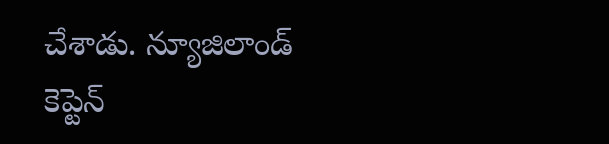చేశాడు. న్యూజిలాండ్ కెప్టెన్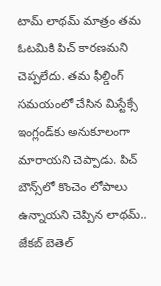టామ్ లాథమ్ మాత్రం తమ ఓటమికి పిచ్‌ కారణమని చెప్పలేదు. తమ ఫీల్డింగ్ సమయంలో చేసిన మిస్టేక్సే ఇంగ్లండ్‌కు అనుకూలంగా మారాయని చెప్పాడు. పిచ్ బౌన్స్‌లో కొంచెం లోపాలు ఉన్నాయని చెప్పిన లాథమ్.. జేకబ్ బెతెల్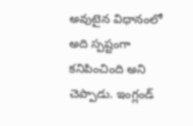అవుటైన విధానం‌లో అది స్పష్టంగా కనిపించింది అని చెప్పాడు. ఇంగ్లండ్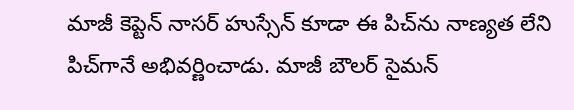మాజీ కెప్టెన్ నాసర్ హుస్సేన్ కూడా ఈ పిచ్‌ను నాణ్యత లేని పిచ్‌గానే అభివర్ణించాడు. మాజీ బౌలర్ సైమన్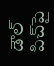డౌల్ పిచ్‌పై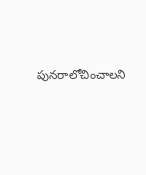పునరాలోచించాలని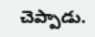చెప్పాడు.